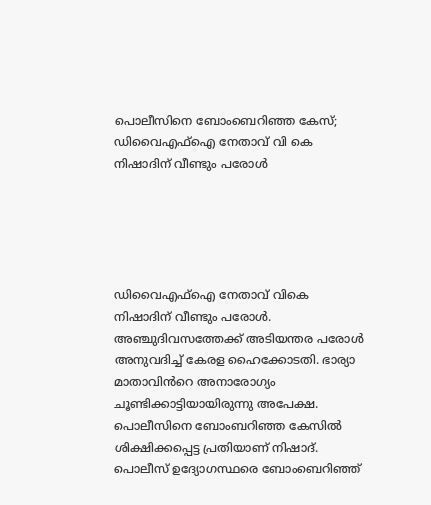പൊലീസിനെ ബോംബെറിഞ്ഞ കേസ്;  ഡിവൈഎഫ്ഐ നേതാവ് വി കെ നിഷാദിന് വീണ്ടും പരോൾ





ഡിവൈഎഫ്ഐ നേതാവ് വികെ നിഷാദിന് വീണ്ടും പരോൾ. അഞ്ചുദിവസത്തേക്ക് അടിയന്തര പരോൾ അനുവദിച്ച് കേരള ഹൈക്കോടതി. ഭാര്യാ മാതാവിൻറെ അനാരോഗ്യം ചൂണ്ടിക്കാട്ടിയായിരുന്നു അപേക്ഷ. പൊലീസിനെ ബോംബറിഞ്ഞ കേസിൽ ശിക്ഷിക്കപ്പെട്ട പ്രതിയാണ് നിഷാദ്. പൊലീസ് ഉദ്യോഗസ്ഥരെ ബോംബെറിഞ്ഞ്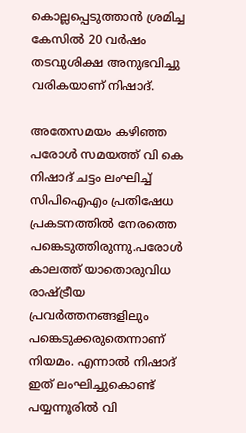കൊല്ലപ്പെടുത്താൻ ശ്രമിച്ച കേസിൽ 20 വർഷം തടവുശിക്ഷ അനുഭവിച്ചു വരികയാണ് നിഷാദ്.

അതേസമയം കഴിഞ്ഞ പരോൾ സമയത്ത് വി കെ നിഷാദ് ചട്ടം ലംഘിച്ച് സിപിഐഎം പ്രതിഷേധ പ്രകടനത്തിൽ നേരത്തെ പങ്കെടുത്തിരുന്നു.പരോൾ കാലത്ത് യാതൊരുവിധ രാഷ്ട്രീയ പ്രവർത്തനങ്ങളിലും പങ്കെടുക്കരുതെന്നാണ് നിയമം. എന്നാൽ നിഷാദ് ഇത് ലംഘിച്ചുകൊണ്ട് പയ്യന്നൂരിൽ വി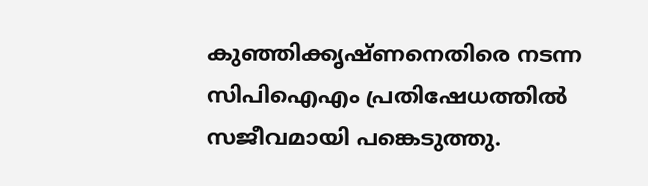കുഞ്ഞിക്കൃഷ്ണനെതിരെ നടന്ന സിപിഐഎം പ്രതിഷേധത്തിൽ സജീവമായി പങ്കെടുത്തു.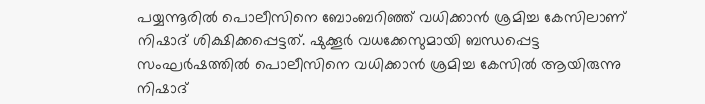പയ്യന്നൂരിൽ പൊലീസിനെ ബോംബറിഞ്ഞ് വധിക്കാൻ ശ്രമിച്ച കേസിലാണ് നിഷാദ് ശിക്ഷിക്കപ്പെട്ടത്. ഷുക്കൂർ വധക്കേസുമായി ബന്ധപ്പെട്ട സംഘർഷത്തിൽ പൊലീസിനെ വധിക്കാൻ ശ്രമിച്ച കേസില്‍ ആയിരുന്നു നിഷാദ്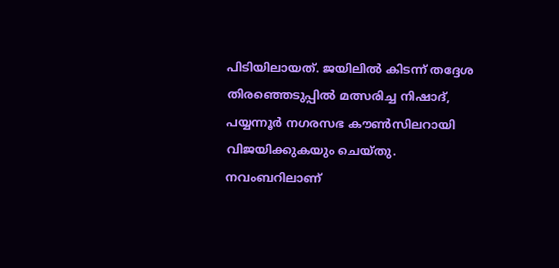പിടിയിലായത്. ജയിലിൽ കിടന്ന് തദ്ദേശ തിരഞ്ഞെടുപ്പിൽ മത്സരിച്ച നിഷാദ്, പയ്യന്നൂർ നഗരസഭ കൗണ്‍സിലറായി വിജയിക്കുകയും ചെയ്തു. നവംബറിലാണ്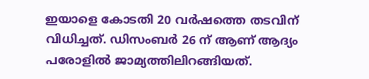ഇയാളെ കോടതി 20 വർഷത്തെ തടവിന് വിധിച്ചത്. ഡിസംബർ 26 ന് ആണ് ആദ്യം പരോളിൽ ജാമ്യത്തിലിറങ്ങിയത്.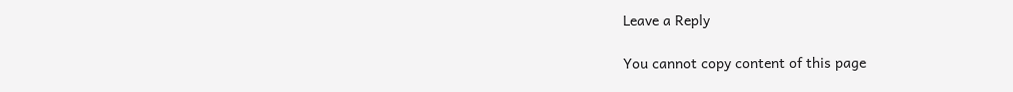Leave a Reply

You cannot copy content of this page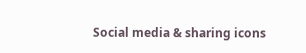Social media & sharing icons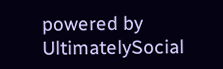powered by UltimatelySocial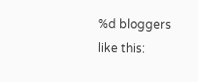%d bloggers like this: